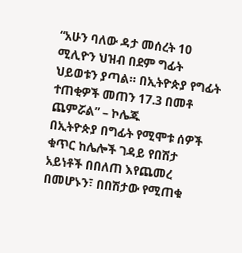“አሁን ባለው ዳታ መሰረት 10 ሚሊዮን ህዝብ በደም ግፊት ህይወቱን ያጣል። በኢትዮጵያ የግፊት ተጠቂዎች መጠን 17.3 በመቶ ጨምሯል” – ኮሌጁ
በኢትዮጵያ በግፊት የሚሞቱ ሰዎች ቁጥር ከሌሎች ገዳይ የበሽታ አይነቶች በበለጠ እየጨመረ በመሆኑን፣ በበሽታው የሚጠቁ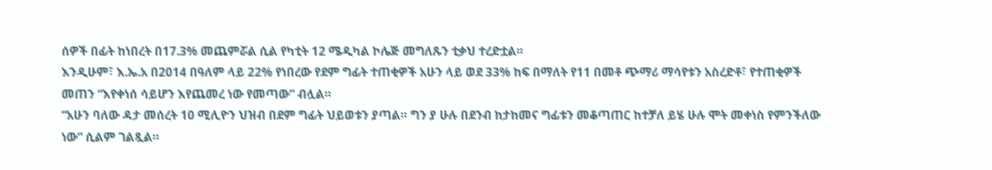ሰዎች በፊት ከነበረት በ17.3% መጨምሯል ሲል የካቲት 12 ሜዲካል ኮሌጅ መግለጹን ቲቃህ ተረድቷል።
እንዲሁም፣ እ.ኤ.አ በ2014 በዓለም ላይ 22% የነበረው የደም ግፊት ተጠቂዎች አሁን ላይ ወደ 33% ከፍ በማለት የ11 በመቶ ጭማሪ ማሳየቱን አስረድቶ፣ የተጠቂዎች መጠን “እየቀነሰ ሳይሆን እየጨመረ ነው የመጣው” ብሏል።
“አሁን ባለው ዳታ መሰረት 10 ሚሊዮን ህዝብ በደም ግፊት ህይወቱን ያጣል። ግን ያ ሁሉ በደንብ ከታከመና ግፊቱን መቆጣጠር ከተቻለ ይሄ ሁሉ ሞት መቀነስ የምንችለው ነው” ሲልም ገልጿል።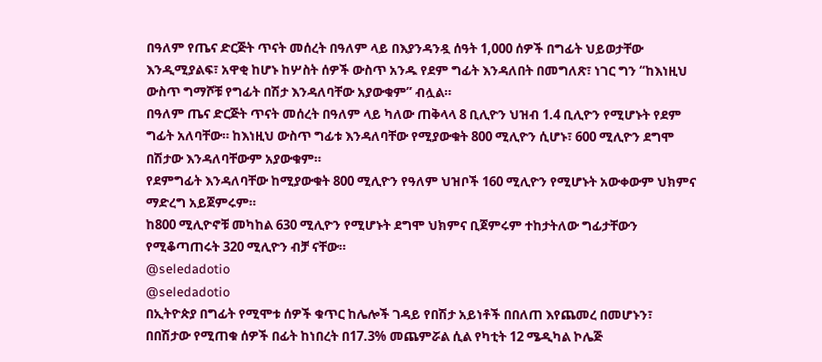በዓለም የጤና ድርጅት ጥናት መሰረት በዓለም ላይ በእያንዳንዷ ሰዓት 1,000 ሰዎች በግፊት ህይወታቸው እንዲሚያልፍ፣ አዋቂ ከሆኑ ከሦስት ሰዎች ውስጥ አንዱ የደም ግፊት እንዳለበት በመግለጽ፣ ነገር ግን “ከእነዚህ ውስጥ ግማሾቹ የግፊት በሽታ እንዳለባቸው አያውቁም” ብሏል።
በዓለም ጤና ድርጅት ጥናት መሰረት በዓለም ላይ ካለው ጠቅላላ 8 ቢሊዮን ህዝብ 1.4 ቢሊዮን የሚሆኑት የደም ግፊት አለባቸው። ከእነዚህ ውስጥ ግፊቱ እንዳለባቸው የሚያውቁት 800 ሚሊዮን ሲሆኑ፣ 600 ሚሊዮን ደግሞ በሽታው እንዳለባቸውም አያውቁም።
የደምግፊት እንዳለባቸው ከሚያውቁት 800 ሚሊዮን የዓለም ህዝቦች 160 ሚሊዮን የሚሆኑት አውቀውም ህክምና ማድረግ አይጀምሩም።
ከ800 ሚሊዮኖቹ መካከል 630 ሚሊዮን የሚሆኑት ደግሞ ህክምና ቢጀምሩም ተከታትለው ግፊታቸውን የሚቆጣጠሩት 320 ሚሊዮን ብቻ ናቸው።
@seledadotio
@seledadotio
በኢትዮጵያ በግፊት የሚሞቱ ሰዎች ቁጥር ከሌሎች ገዳይ የበሽታ አይነቶች በበለጠ እየጨመረ በመሆኑን፣ በበሽታው የሚጠቁ ሰዎች በፊት ከነበረት በ17.3% መጨምሯል ሲል የካቲት 12 ሜዲካል ኮሌጅ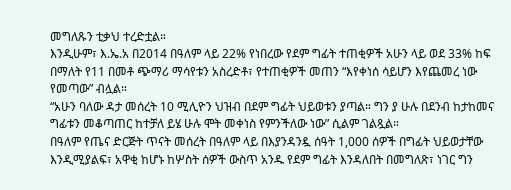መግለጹን ቲቃህ ተረድቷል።
እንዲሁም፣ እ.ኤ.አ በ2014 በዓለም ላይ 22% የነበረው የደም ግፊት ተጠቂዎች አሁን ላይ ወደ 33% ከፍ በማለት የ11 በመቶ ጭማሪ ማሳየቱን አስረድቶ፣ የተጠቂዎች መጠን “እየቀነሰ ሳይሆን እየጨመረ ነው የመጣው” ብሏል።
“አሁን ባለው ዳታ መሰረት 10 ሚሊዮን ህዝብ በደም ግፊት ህይወቱን ያጣል። ግን ያ ሁሉ በደንብ ከታከመና ግፊቱን መቆጣጠር ከተቻለ ይሄ ሁሉ ሞት መቀነስ የምንችለው ነው” ሲልም ገልጿል።
በዓለም የጤና ድርጅት ጥናት መሰረት በዓለም ላይ በእያንዳንዷ ሰዓት 1,000 ሰዎች በግፊት ህይወታቸው እንዲሚያልፍ፣ አዋቂ ከሆኑ ከሦስት ሰዎች ውስጥ አንዱ የደም ግፊት እንዳለበት በመግለጽ፣ ነገር ግን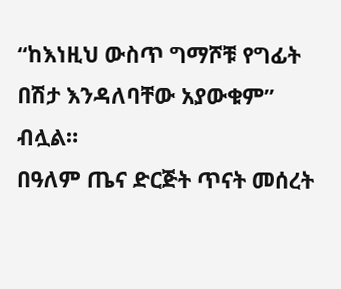“ከእነዚህ ውስጥ ግማሾቹ የግፊት በሽታ እንዳለባቸው አያውቁም” ብሏል።
በዓለም ጤና ድርጅት ጥናት መሰረት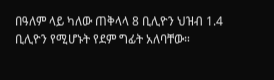በዓለም ላይ ካለው ጠቅላላ 8 ቢሊዮን ህዝብ 1.4 ቢሊዮን የሚሆኑት የደም ግፊት አለባቸው።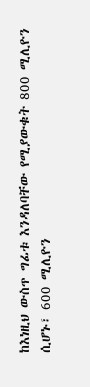ከእነዚህ ውስጥ ግፊቱ እንዳለባቸው የሚያውቁት 800 ሚሊዮን ሲሆኑ፣ 600 ሚሊዮን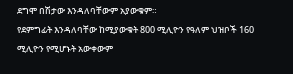ደግሞ በሽታው እንዳለባቸውም አያውቁም።
የደምግፊት እንዳለባቸው ከሚያውቁት 800 ሚሊዮን የዓለም ህዝቦች 160 ሚሊዮን የሚሆኑት አውቀውም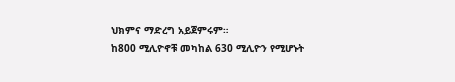ህክምና ማድረግ አይጀምሩም።
ከ800 ሚሊዮኖቹ መካከል 630 ሚሊዮን የሚሆኑት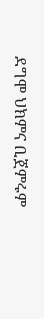ደግሞ ህክምና ቢጀምሩም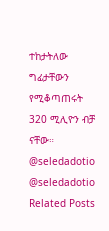ተከታትለው ግፊታቸውን የሚቆጣጠሩት 320 ሚሊዮን ብቻ ናቸው።
@seledadotio
@seledadotio
Related Posts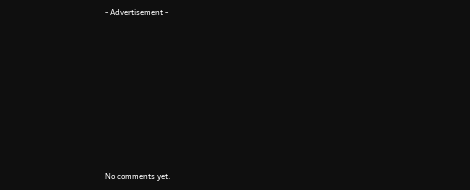- Advertisement -









No comments yet.